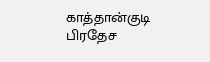காத்தான்குடி பிரதேச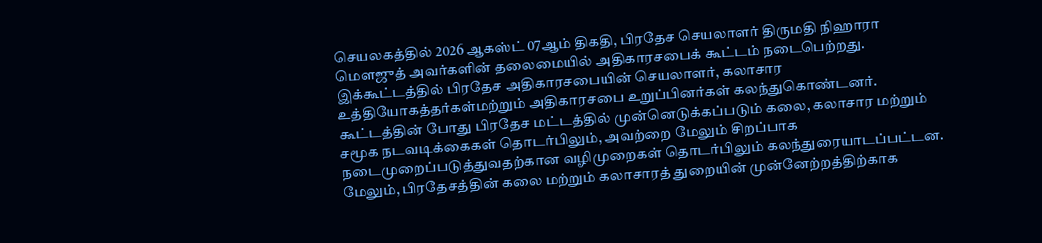செயலகத்தில் 2026 ஆகஸ்ட் 07ஆம் திகதி, பிரதேச செயலாளர் திருமதி நிஹாரா மெளஜுத் அவர்களின் தலைமையில் அதிகாரசபைக் கூட்டம் நடைபெற்றது.
இக்கூட்டத்தில் பிரதேச அதிகாரசபையின் செயலாளர், கலாசார உத்தியோகத்தர்கள்மற்றும் அதிகாரசபை உறுப்பினர்கள் கலந்துகொண்டனர்.
கூட்டத்தின் போது பிரதேச மட்டத்தில் முன்னெடுக்கப்படும் கலை, கலாசார மற்றும் சமூக நடவடிக்கைகள் தொடர்பிலும், அவற்றை மேலும் சிறப்பாக நடைமுறைப்படுத்துவதற்கான வழிமுறைகள் தொடர்பிலும் கலந்துரையாடப்பட்டன.
மேலும், பிரதேசத்தின் கலை மற்றும் கலாசாரத் துறையின் முன்னேற்றத்திற்காக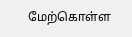மேற்கொள்ள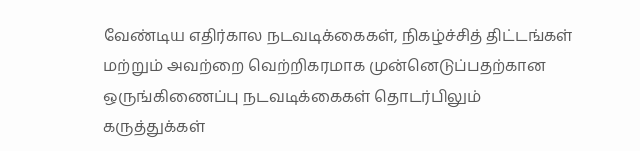வேண்டிய எதிர்கால நடவடிக்கைகள், நிகழ்ச்சித் திட்டங்கள் மற்றும் அவற்றை வெற்றிகரமாக முன்னெடுப்பதற்கான ஒருங்கிணைப்பு நடவடிக்கைகள் தொடர்பிலும் கருத்துக்கள்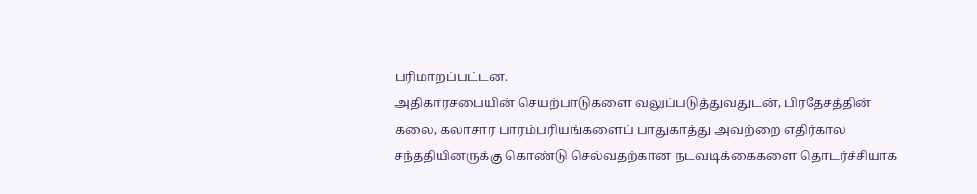பரிமாறப்பட்டன.
அதிகாரசபையின் செயற்பாடுகளை வலுப்படுத்துவதுடன், பிரதேசத்தின் கலை, கலாசார பாரம்பரியங்களைப் பாதுகாத்து அவற்றை எதிர்கால சந்ததியினருக்கு கொண்டு செல்வதற்கான நடவடிக்கைகளை தொடர்ச்சியாக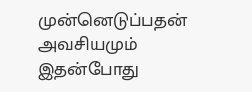முன்னெடுப்பதன் அவசியமும் இதன்போது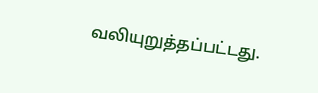வலியுறுத்தப்பட்டது.